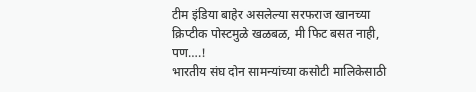टीम इंडिया बाहेर असलेल्या सरफराज खानच्या क्रिप्टीक पोस्टमुळे खळबळ, मी फिट बसत नाही, पण….!
भारतीय संघ दोन सामन्यांच्या कसोटी मालिकेसाठी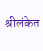श्रीलंकेत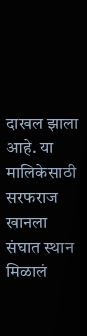दाखल झाला आहे. या मालिकेसाठी सरफराज खानला संघात स्थान मिळालं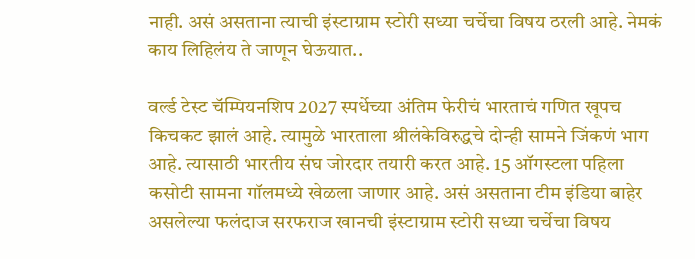नाही. असं असताना त्याची इंस्टाग्राम स्टोरी सध्या चर्चेचा विषय ठरली आहे. नेमकं काय लिहिलंय ते जाणून घेऊयात..

वर्ल्ड टेस्ट चॅम्पियनशिप 2027 स्पर्धेच्या अंतिम फेरीचं भारताचं गणित खूपच किचकट झालं आहे. त्यामुळे भारताला श्रीलंकेविरुद्धचे दोन्ही सामने जिंकणं भाग आहे. त्यासाठी भारतीय संघ जोरदार तयारी करत आहे. 15 ऑगस्टला पहिला कसोटी सामना गॉलमध्ये खेळला जाणार आहे. असं असताना टीम इंडिया बाहेर असलेल्या फलंदाज सरफराज खानची इंस्टाग्राम स्टोरी सध्या चर्चेचा विषय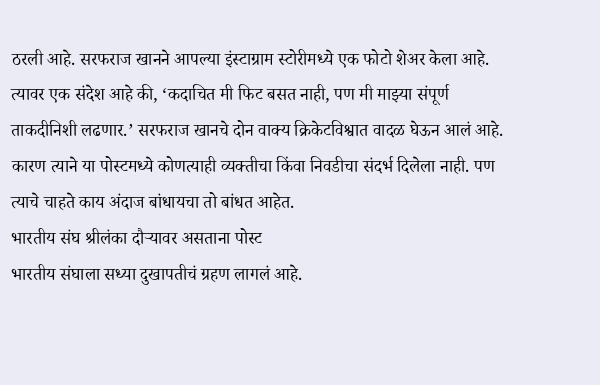ठरली आहे. सरफराज खानने आपल्या इंस्टाग्राम स्टोरीमध्ये एक फोटो शेअर केला आहे. त्यावर एक संदेश आहे की, ‘कदाचित मी फिट बसत नाही, पण मी माझ्या संपूर्ण ताकदीनिशी लढणार.’ सरफराज खानचे दोन वाक्य क्रिकेटविश्वात वादळ घेऊन आलं आहे. कारण त्याने या पोस्टमध्ये कोणत्याही व्यक्तीचा किंवा निवडीचा संदर्भ दिलेला नाही. पण त्याचे चाहते काय अंदाज बांधायचा तो बांधत आहेत.
भारतीय संघ श्रीलंका दौऱ्यावर असताना पोस्ट
भारतीय संघाला सध्या दुखापतीचं ग्रहण लागलं आहे.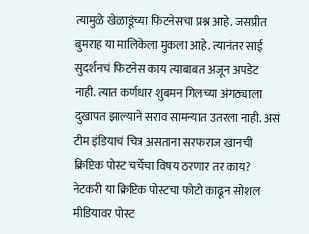त्यामुळे खेळाडूंच्या फिटनेसचा प्रश्न आहे. जसप्रीत बुमराह या मालिकेला मुकला आहे. त्यानंतर साई सुदर्शनचं फिटनेस काय त्याबाबत अजून अपडेट नाही. त्यात कर्णधार शुबमन गिलच्या अंगठ्याला दुखापत झाल्याने सराव सामन्यात उतरला नाही. असं टीम इंडियाचं चित्र असताना सरफराज खानची क्रिप्टिक पोस्ट चर्चेचा विषय ठरणार तर काय? नेटकरी या क्रिप्टिक पोस्टचा फोटो काढून सोशल मीडियावर पोस्ट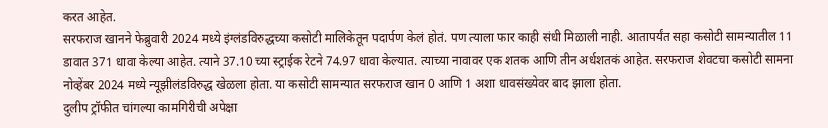करत आहेत.
सरफराज खानने फेब्रुवारी 2024 मध्ये इंग्लंडविरुद्धच्या कसोटी मालिकेतून पदार्पण केलं होतं. पण त्याला फार काही संधी मिळाली नाही. आतापर्यंत सहा कसोटी सामन्यातील 11 डावात 371 धावा केल्या आहेत. त्याने 37.10 च्या स्ट्राईक रेटने 74.97 धावा केल्यात. त्याच्या नावावर एक शतक आणि तीन अर्धशतकं आहेत. सरफराज शेवटचा कसोटी सामना नोव्हेंबर 2024 मध्ये न्यूझीलंडविरुद्ध खेळला होता. या कसोटी सामन्यात सरफराज खान 0 आणि 1 अशा धावसंख्येवर बाद झाला होता.
दुलीप ट्रॉफीत चांगल्या कामगिरीची अपेक्षा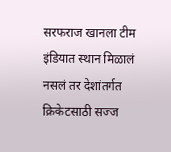सरफराज खानला टीम इंडियात स्थान मिळालं नसलं तर देशांतर्गत क्रिकेटसाठी सज्ज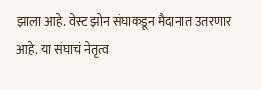झाला आहे. वेस्ट झोन संघाकडून मैदानात उतरणार आहे. या संघाचं नेतृत्व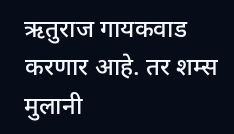ऋतुराज गायकवाड करणार आहे. तर शम्स मुलानी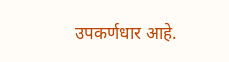उपकर्णधार आहे.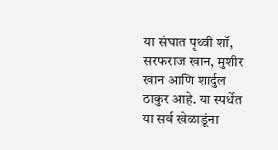या संघात पृथ्वी शॉ, सरफराज खान, मुशीर खान आणि शार्दुल ठाकुर आहे. या स्पर्धेत या सर्व खेळाडूंना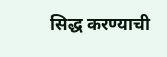सिद्ध करण्याची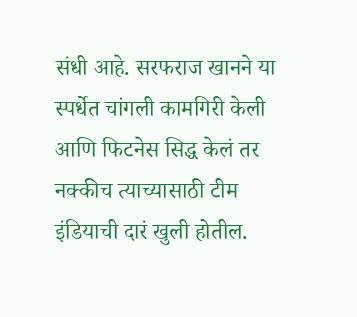संधी आहे. सरफराज खानने या स्पर्धेत चांगली कामगिरी केली आणि फिटनेस सिद्ध केलं तर नक्कीच त्याच्यासाठी टीम इंडियाची दारं खुली होतील.